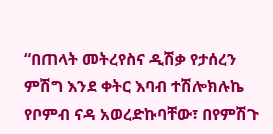“በጠላት መትረየስና ዲሽቃ የታሰረን ምሽግ እንደ ቀትር እባብ ተሽሎክሉኬ የቦምብ ናዳ አወረድኩባቸው፣ በየምሽጉ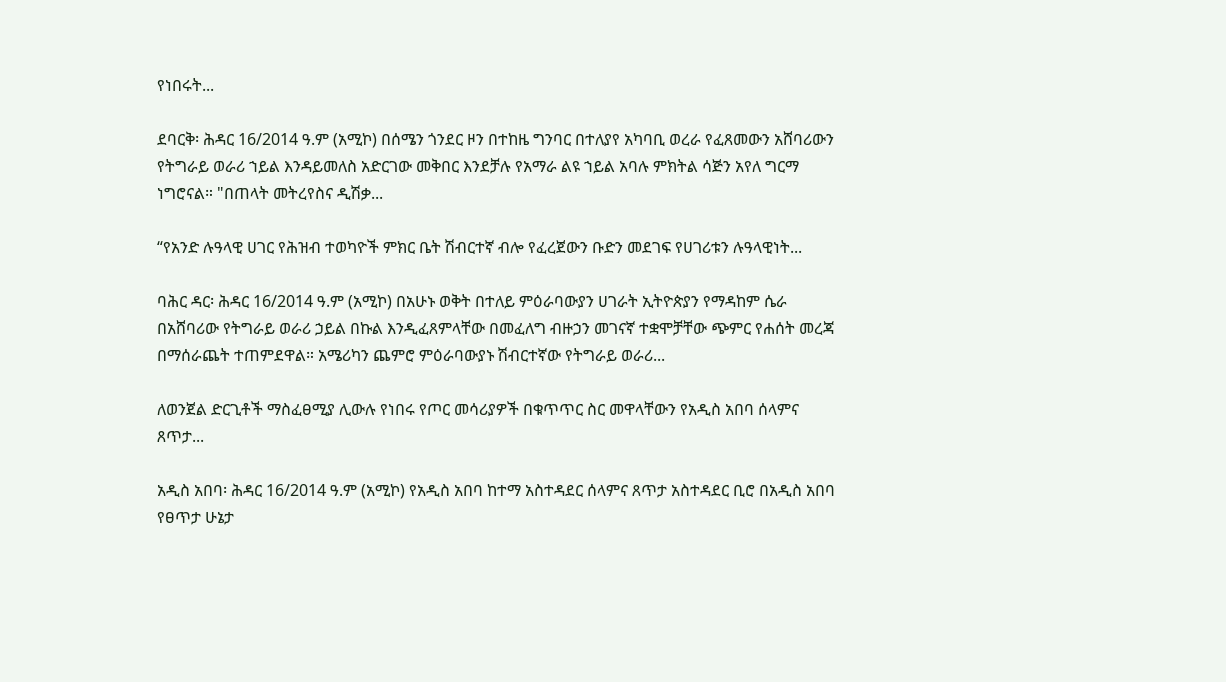የነበሩት...

ደባርቅ፡ ሕዳር 16/2014 ዓ.ም (አሚኮ) በሰሜን ጎንደር ዞን በተከዜ ግንባር በተለያየ አካባቢ ወረራ የፈጸመውን አሸባሪውን የትግራይ ወራሪ ኀይል እንዳይመለስ አድርገው መቅበር እንደቻሉ የአማራ ልዩ ኀይል አባሉ ምክትል ሳጅን አየለ ግርማ ነግሮናል። "በጠላት መትረየስና ዲሽቃ...

“የአንድ ሉዓላዊ ሀገር የሕዝብ ተወካዮች ምክር ቤት ሽብርተኛ ብሎ የፈረጀውን ቡድን መደገፍ የሀገሪቱን ሉዓላዊነት...

ባሕር ዳር፡ ሕዳር 16/2014 ዓ.ም (አሚኮ) በአሁኑ ወቅት በተለይ ምዕራባውያን ሀገራት ኢትዮጵያን የማዳከም ሴራ በአሸባሪው የትግራይ ወራሪ ኃይል በኩል እንዲፈጸምላቸው በመፈለግ ብዙኃን መገናኛ ተቋሞቻቸው ጭምር የሐሰት መረጃ በማሰራጨት ተጠምደዋል። አሜሪካን ጨምሮ ምዕራባውያኑ ሽብርተኛው የትግራይ ወራሪ...

ለወንጀል ድርጊቶች ማስፈፀሚያ ሊውሉ የነበሩ የጦር መሳሪያዎች በቁጥጥር ስር መዋላቸውን የአዲስ አበባ ሰላምና ጸጥታ...

አዲስ አበባ፡ ሕዳር 16/2014 ዓ.ም (አሚኮ) የአዲስ አበባ ከተማ አስተዳደር ሰላምና ጸጥታ አስተዳደር ቢሮ በአዲስ አበባ የፀጥታ ሁኔታ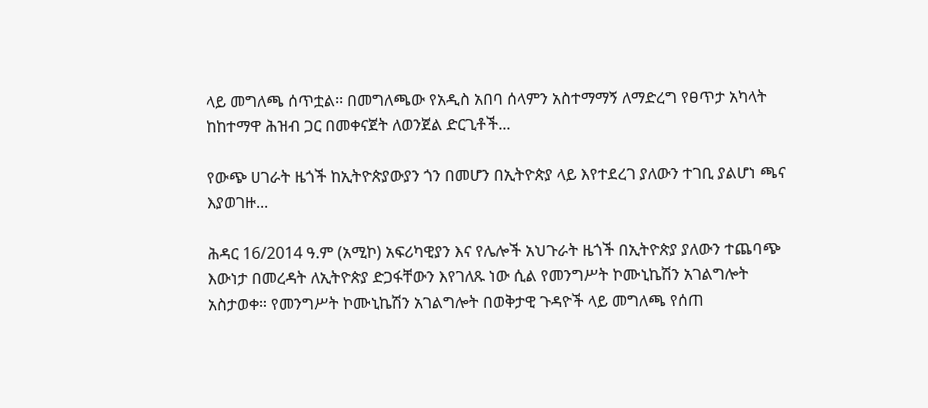ላይ መግለጫ ሰጥቷል፡፡ በመግለጫው የአዲስ አበባ ሰላምን አስተማማኝ ለማድረግ የፀጥታ አካላት ከከተማዋ ሕዝብ ጋር በመቀናጀት ለወንጀል ድርጊቶች...

የውጭ ሀገራት ዜጎች ከኢትዮጵያውያን ጎን በመሆን በኢትዮጵያ ላይ እየተደረገ ያለውን ተገቢ ያልሆነ ጫና እያወገዙ...

ሕዳር 16/2014 ዓ.ም (አሚኮ) አፍሪካዊያን እና የሌሎች አህጉራት ዜጎች በኢትዮጵያ ያለውን ተጨባጭ እውነታ በመረዳት ለኢትዮጵያ ድጋፋቸውን እየገለጹ ነው ሲል የመንግሥት ኮሙኒኬሽን አገልግሎት አስታወቀ። የመንግሥት ኮሙኒኬሽን አገልግሎት በወቅታዊ ጉዳዮች ላይ መግለጫ የሰጠ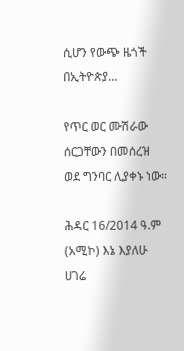ሲሆን የውጭ ዜጎች በኢትዮጵያ...

የጥር ወር ሙሽራው ሰርጋቸውን በመሰረዝ ወደ ግንባር ሊያቀኑ ነው።

ሕዳር 16/2014 ዓ.ም (አሚኮ) እኔ እያለሁ ሀገሬ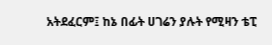አትደፈርም፤ ከኔ በፊት ሀገሬን ያሉት የሚዛን ቴፒ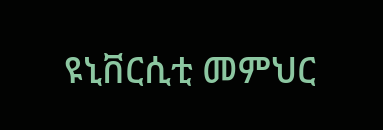ዩኒቨርሲቲ መምህር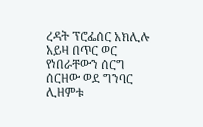ረዳት ፕሮፌሰር አክሊሉ አይዛ በጥር ወር የነበራቸውን ሰርግ ሰርዘው ወደ ግንባር ሊዘምቱ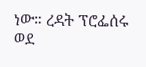ነው። ረዳት ፕሮፌሰሩ ወደ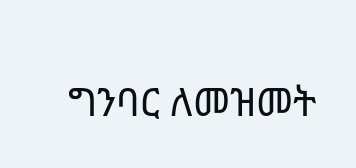ግንባር ለመዝመት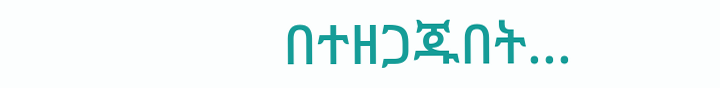በተዘጋጁበት...